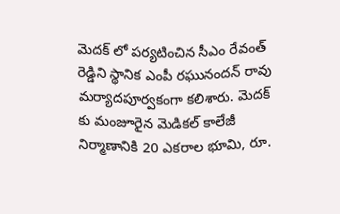మెదక్ లో పర్యటించిన సీఎం రేవంత్ రెడ్డిని స్థానిక ఎంపీ రఘునందన్ రావు మర్యాదపూర్వకంగా కలిశారు. మెదక్ కు మంజూరైన మెడికల్ కాలేజీ నిర్మాణానికి 20 ఎకరాల భూమి, రూ.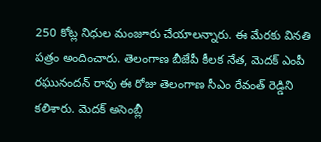250 కోట్ల నిధుల మంజూరు చేయాలన్నారు. ఈ మేరకు వినతి పత్రం అందించారు. తెలంగాణ బీజేపీ కీలక నేత, మెదక్ ఎంపీ రఘునందన్ రావు ఈ రోజు తెలంగాణ సీఎం రేవంత్ రెడ్డిని కలిశారు. మెదక్ అసెంబ్లీ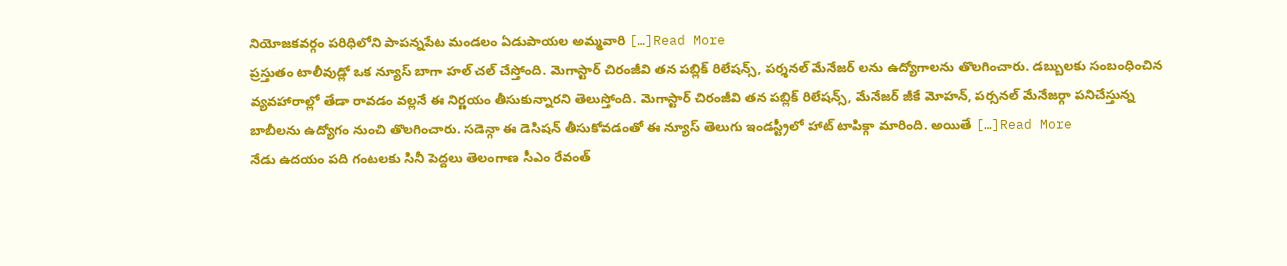నియోజకవర్గం పరిధిలోని పాపన్నపేట మండలం ఏడుపాయల అమ్మవారి […]Read More
ప్రస్తుతం టాలీవుడ్లో ఒక న్యూస్ బాగా హల్ చల్ చేస్తోంది. మెగాస్టార్ చిరంజీవి తన పబ్లిక్ రిలేషన్స్, పర్శనల్ మేనేజర్ లను ఉద్యోగాలను తొలగించారు. డబ్బులకు సంబంధించిన వ్యవహారాల్లో తేడా రావడం వల్లనే ఈ నిర్ణయం తీసుకున్నారని తెలుస్తోంది. మెగాస్టార్ చిరంజీవి తన పబ్లిక్ రిలేషన్స్, మేనేజర్ జీకే మోహన్, పర్సనల్ మేనేజర్గా పనిచేస్తున్న బాబీలను ఉద్యోగం నుంచి తొలగించారు. సడెన్గా ఈ డెసిషన్ తీసుకోవడంతో ఈ న్యూస్ తెలుగు ఇండస్ట్రీలో హాట్ టాపిక్గా మారింది. అయితే […]Read More
నేడు ఉదయం పది గంటలకు సినీ పెద్దలు తెలంగాణ సీఎం రేవంత్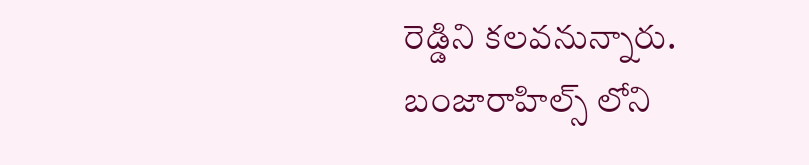రెడ్డిని కలవనున్నారు. బంజారాహిల్స్ లోని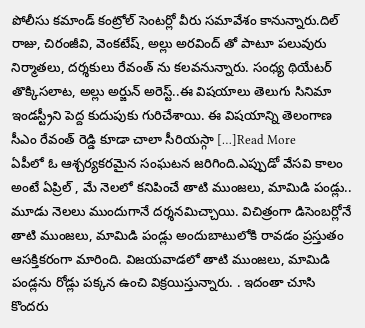పోలీసు కమాండ్ కంట్రోల్ సెంటర్లో వీరు సమావేశం కానున్నారు.దిల్ రాజు, చిరంజీవి, వెంకటేష్, అల్లు అరవింద్ తో పాటూ పలువురు నిర్మాతలు, దర్శకులు రేవంత్ ను కలవనున్నారు. సంధ్య థియేటర్ తొక్కిసలాట, అల్లు అర్జున్ అరెస్ట్..ఈ విషయాలు తెలుగు సినిమా ఇండస్ట్రీని పెద్ద కుదుపుకు గురిచేశాయి. ఈ విషయాన్ని తెలంగాణ సీఎం రేవంత్ రెడ్డి కూడా చాలా సీరియస్గా […]Read More
ఏపీలో ఓ ఆశ్చర్యకరమైన సంఘటన జరిగింది.ఎప్పుడో వేసవి కాలం అంటే ఏప్రిల్ , మే నెలలో కనిపించే తాటి ముంజలు, మామిడి పండ్లు.. మూడు నెలలు ముందుగానే దర్శనమిచ్చాయి. విచిత్రంగా డిసెంబర్లోనే తాటి ముంజలు, మామిడి పండ్లు అందుబాటులోకి రావడం ప్రస్తుతం ఆసక్తికరంగా మారింది. విజయవాడలో తాటి ముంజలు, మామిడి పండ్లను రోడ్లు పక్కన ఉంచి విక్రయిస్తున్నారు. . ఇదంతా చూసి కొందరు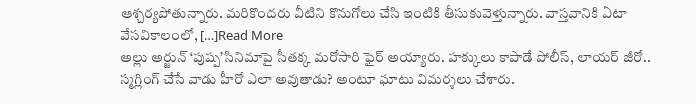ఆశ్చర్యపోతున్నారు. మరికొందరు వీటిని కొనుగోలు చేసి ఇంటికి తీసుకువెళ్తున్నారు. వాస్తవానికి ఏటా వేసవికాలంలో, […]Read More
అల్లు అర్జున్ ‘పుష్ప’సినిమాపై సీతక్క మరోసారి ఫైర్ అయ్యారు. హక్కులు కాపాడే పోలీస్, లాయర్ జీరో.. స్మగ్లింగ్ చేసే వాడు హీరో ఎలా అవుతాడు? అంటూ ఘాటు విమర్శలు చేశారు.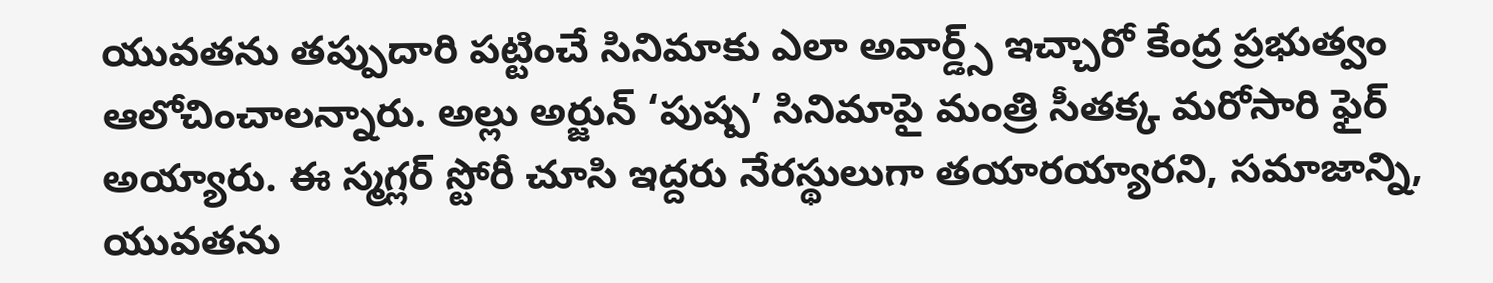యువతను తప్పుదారి పట్టించే సినిమాకు ఎలా అవార్డ్స్ ఇచ్చారో కేంద్ర ప్రభుత్వం ఆలోచించాలన్నారు. అల్లు అర్జున్ ‘పుష్ప’ సినిమాపై మంత్రి సీతక్క మరోసారి ఫైర్ అయ్యారు. ఈ స్మగ్లర్ స్టోరీ చూసి ఇద్దరు నేరస్థులుగా తయారయ్యారని, సమాజాన్ని, యువతను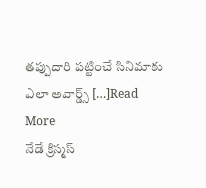తప్పుదారి పట్టించే సినిమాకు ఎలా అవార్డ్స్ […]Read More
నేడే క్రిస్మస్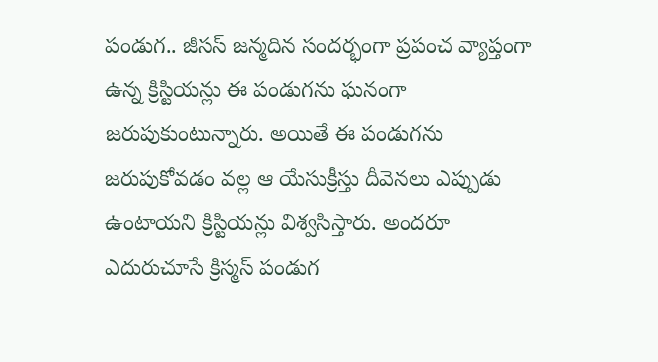పండుగ.. జీసస్ జన్మదిన సందర్భంగా ప్రపంచ వ్యాప్తంగా ఉన్న క్రిస్టియన్లు ఈ పండుగను ఘనంగా జరుపుకుంటున్నారు. అయితే ఈ పండుగను జరుపుకోవడం వల్ల ఆ యేసుక్రీస్తు దీవెనలు ఎప్పుడు ఉంటాయని క్రిస్టియన్లు విశ్వసిస్తారు. అందరూ ఎదురుచూసే క్రిస్మస్ పండుగ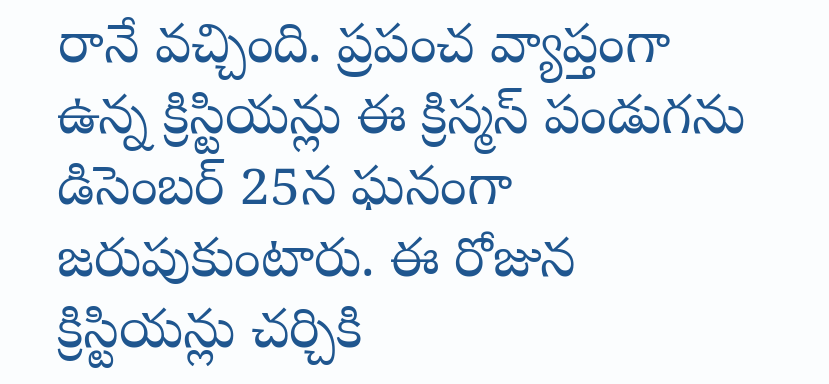రానే వచ్చింది. ప్రపంచ వ్యాప్తంగా ఉన్న క్రిస్టియన్లు ఈ క్రిస్మస్ పండుగను డిసెంబర్ 25న ఘనంగా జరుపుకుంటారు. ఈ రోజున క్రిస్టియన్లు చర్చికి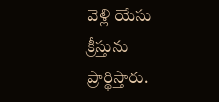వెళ్లి యేసు క్రీస్తును ప్రార్థిస్తారు.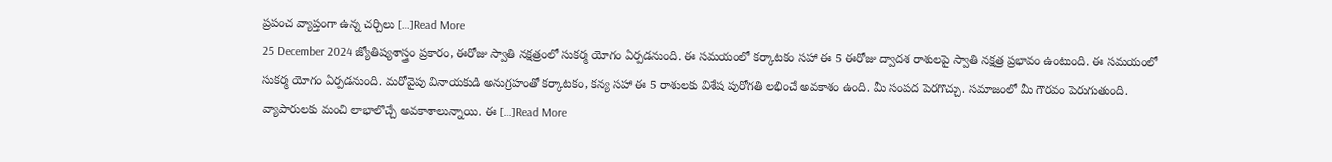ప్రపంచ వ్యాప్తంగా ఉన్న చర్చిలు […]Read More
25 December 2024 జ్యోతిష్యశాస్త్రం ప్రకారం, ఈరోజు స్వాతి నక్షత్రంలో సుకర్మ యోగం ఏర్పడనుంది. ఈ సమయంలో కర్కాటకం సహా ఈ 5 ఈరోజు ద్వాదశ రాశులపై స్వాతి నక్షత్ర ప్రభావం ఉంటుంది. ఈ సమయంలో సుకర్మ యోగం ఏర్పడనుంది. మరోవైపు వినాయకుడి అనుగ్రహంతో కర్కాటకం, కన్య సహా ఈ 5 రాశులకు విశేష పురోగతి లభించే అవకాశం ఉంది. మీ సంపద పెరగొచ్చు. సమాజంలో మీ గౌరవం పెరుగుతుంది. వ్యాపారులకు మంచి లాభాలొచ్చే అవకాశాలున్నాయి. ఈ […]Read More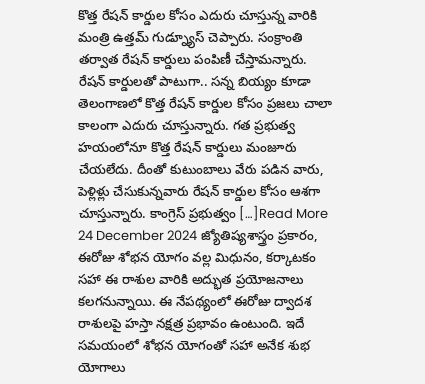కొత్త రేషన్ కార్డుల కోసం ఎదురు చూస్తున్న వారికి మంత్రి ఉత్తమ్ గుడ్న్యూస్ చెప్పారు. సంక్రాంతి తర్వాత రేషన్ కార్డులు పంపిణీ చేస్తామన్నారు. రేషన్ కార్డులతో పాటుగా.. సన్న బియ్యం కూడా తెలంగాణలో కొత్త రేషన్ కార్డుల కోసం ప్రజలు చాలా కాలంగా ఎదురు చూస్తున్నారు. గత ప్రభుత్వ హయంలోనూ కొత్త రేషన్ కార్డులు మంజూరు చేయలేదు. దీంతో కుటుంబాలు వేరు పడిన వారు, పెళ్లిళ్లు చేసుకున్నవారు రేషన్ కార్డుల కోసం ఆశగా చూస్తున్నారు. కాంగ్రెస్ ప్రభుత్వం […]Read More
24 December 2024 జ్యోతిష్యశాస్త్రం ప్రకారం, ఈరోజు శోభన యోగం వల్ల మిధునం, కర్కాటకం సహా ఈ రాశుల వారికి అద్భుత ప్రయోజనాలు కలగనున్నాయి. ఈ నేపథ్యంలో ఈరోజు ద్వాదశ రాశులపై హస్తా నక్షత్ర ప్రభావం ఉంటుంది. ఇదే సమయంలో శోభన యోగంతో సహా అనేక శుభ యోగాలు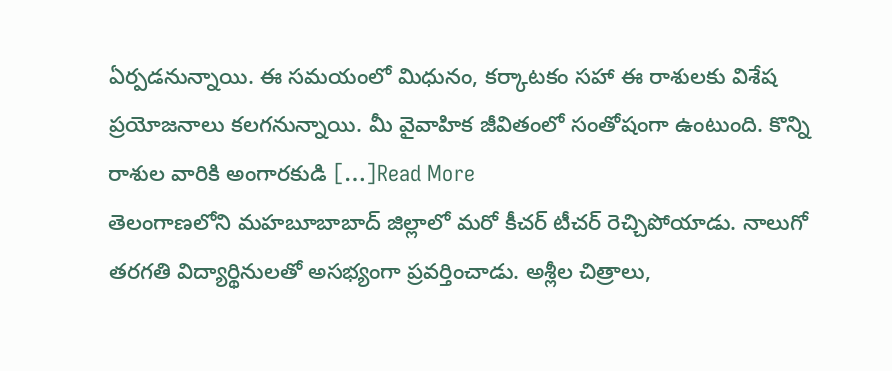ఏర్పడనున్నాయి. ఈ సమయంలో మిధునం, కర్కాటకం సహా ఈ రాశులకు విశేష ప్రయోజనాలు కలగనున్నాయి. మీ వైవాహిక జీవితంలో సంతోషంగా ఉంటుంది. కొన్ని రాశుల వారికి అంగారకుడి […]Read More
తెలంగాణలోని మహబూబాబాద్ జిల్లాలో మరో కీచర్ టీచర్ రెచ్చిపోయాడు. నాలుగో తరగతి విద్యార్థినులతో అసభ్యంగా ప్రవర్తించాడు. అశ్లీల చిత్రాలు,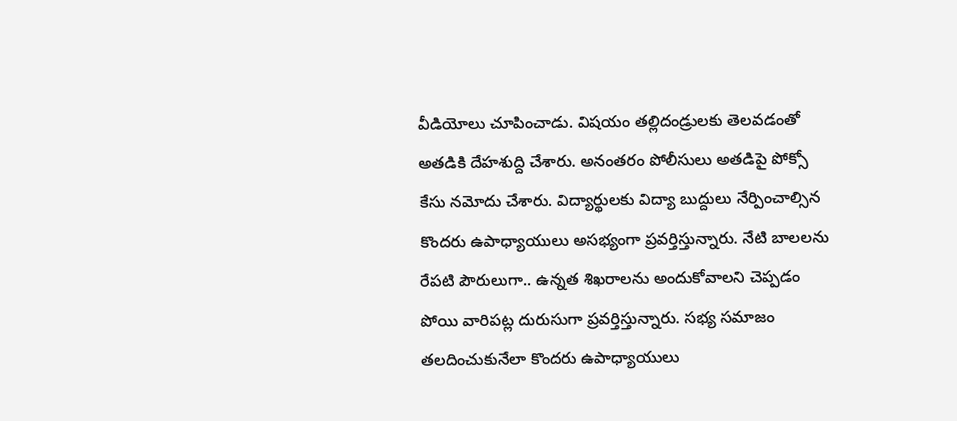వీడియోలు చూపించాడు. విషయం తల్లిదండ్రులకు తెలవడంతో అతడికి దేహశుద్ది చేశారు. అనంతరం పోలీసులు అతడిపై పోక్సో కేసు నమోదు చేశారు. విద్యార్థులకు విద్యా బుద్దులు నేర్పించాల్సిన కొందరు ఉపాధ్యాయులు అసభ్యంగా ప్రవర్తిస్తున్నారు. నేటి బాలలను రేపటి పౌరులుగా.. ఉన్నత శిఖరాలను అందుకోవాలని చెప్పడం పోయి వారిపట్ల దురుసుగా ప్రవర్తిస్తున్నారు. సభ్య సమాజం తలదించుకునేలా కొందరు ఉపాధ్యాయులు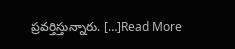ప్రవర్తిస్తున్నారు. […]Read More